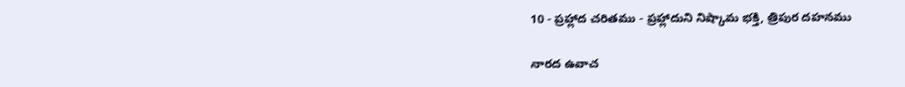10 - ప్రహ్లాద చరితము - ప్రహ్లాదుని నిష్కామ భక్తి, త్రిపుర దహనము

నారద ఉవాచ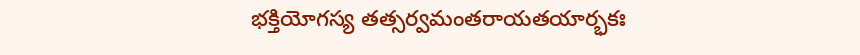భక్తియోగస్య తత్సర్వమంతరాయతయార్భకః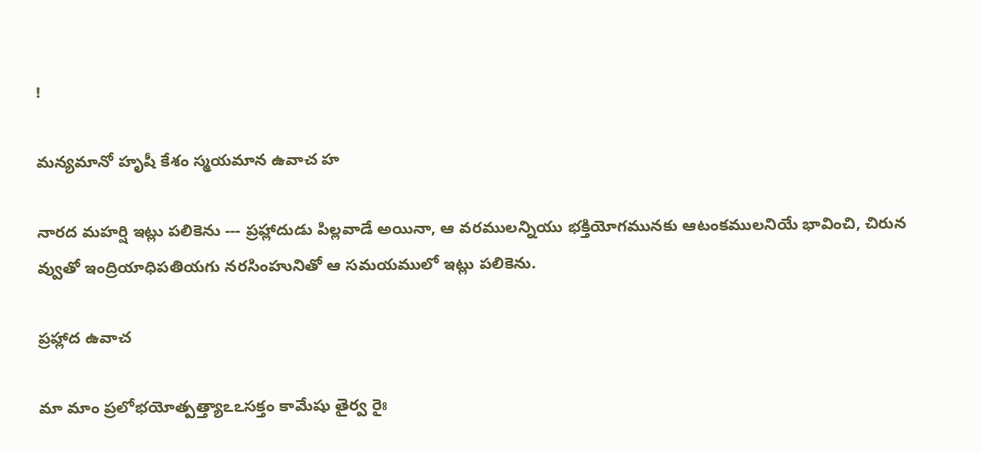!

మన్యమానో హృషీ కేశం స్మయమాన ఉవాచ హ

నారద మహర్షి ఇట్లు పలికెను --- ప్రహ్లాదుడు పిల్లవాడే అయినా, ఆ వరములన్నియు భక్తియోగమునకు ఆటంకములనియే భావించి, చిరున వ్వుతో ఇంద్రియాధిపతియగు నరసింహునితో ఆ సమయములో ఇట్లు పలికెను.

ప్రహ్లాద ఉవాచ

మా మాం ప్రలోభయోత్పత్త్యాఽఽసక్తం కామేషు తైర్వ రైః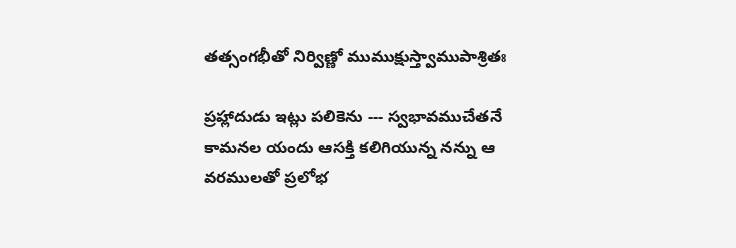తత్సంగభీతో నిర్విణ్ణో ముముక్షుస్త్వాముపాశ్రితః

ప్రహ్లాదుడు ఇట్లు పలికెను --- స్వభావముచేతనే కామనల యందు ఆసక్తి కలిగియున్న నన్ను ఆ వరములతో ప్రలోభ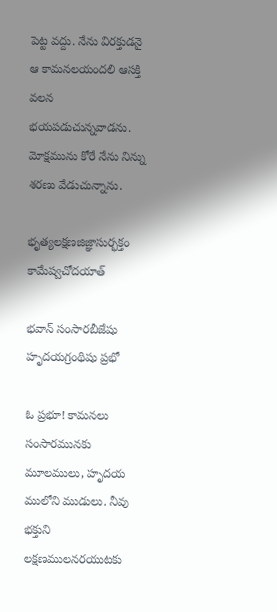పెట్ట వద్దు. నేను విరక్తుడనై ఆ కామనలయందలి ఆసక్తి వలన భయపడుచున్నవాడను. మోక్షమును కోరే నేను నిన్ను శరణు వేడుచున్నాను.

భృత్యలక్షణజిజ్ఞాసుర్భక్తం కామేష్వచోదయాత్

భవాన్ సంసారబీజేషు హృదయగ్రంథిషు ప్రభో

ఓ ప్రభూ! కామనలు సంసారమునకు మూలములు, హృదయ ములోని ముడులు. నీవు భక్తుని లక్షణములనరయుటకు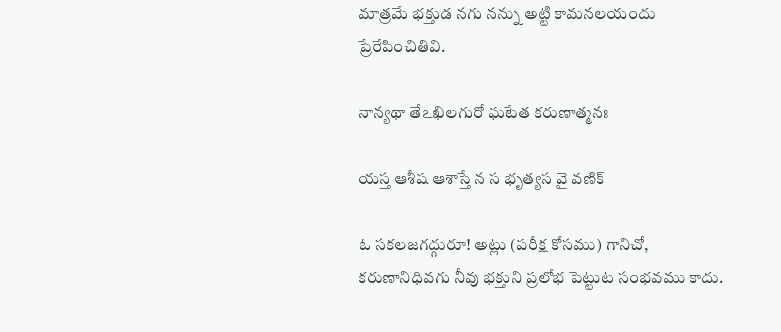మాత్రమే భక్తుడ నగు నన్ను అట్టి కామనలయందు ప్రేరేపించితివి.

నాన్యథా తేఽఖిలగురో ఘటేత కరుణాత్మనః

యస్త ఆశీష ఆశాస్తే న స భృత్యస వై వణిక్

ఓ సకలజగద్గురూ! అట్లు (పరీక్ష కోసము) గానిచో, కరుణానిధివగు నీవు భక్తుని ప్రలోభ పెట్టుట సంభవము కాదు.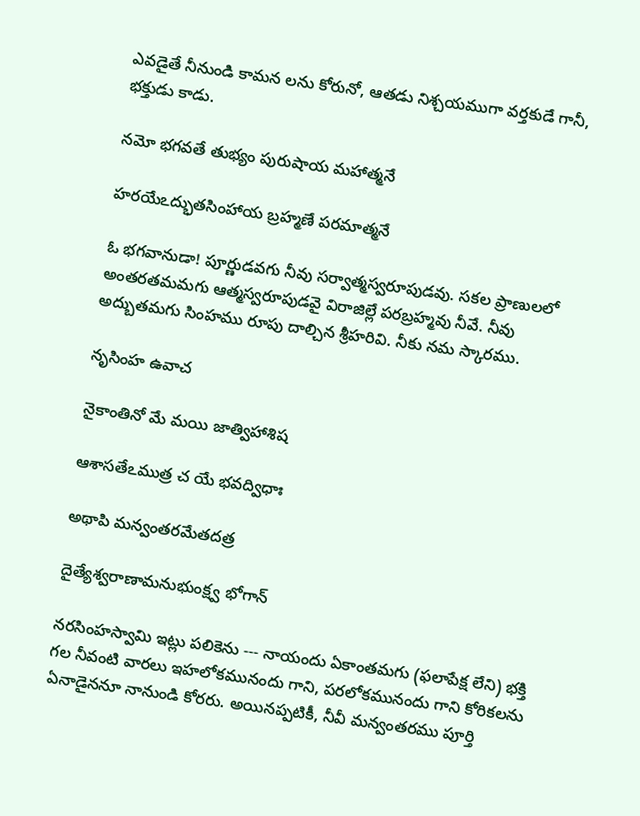ఎవడైతే నీనుండి కామన లను కోరునో, ఆతడు నిశ్చయముగా వర్తకుడే గానీ, భక్తుడు కాడు.

నమో భగవతే తుభ్యం పురుషాయ మహాత్మనే

హరయేఽద్భుతసింహాయ బ్రహ్మణే పరమాత్మనే

ఓ భగవానుడా! పూర్ణుడవగు నీవు సర్వాత్మస్వరూపుడవు. సకల ప్రాణులలో అంతరతమమగు ఆత్మస్వరూపుడవై విరాజిల్లే పరబ్రహ్మవు నీవే. నీవు అద్బుతమగు సింహము రూపు దాల్చిన శ్రీహరివి. నీకు నమ స్కారము.

నృసింహ ఉవాచ

నైకాంతినో మే మయి జాత్విహాశిష

ఆశాసతేఽముత్ర చ యే భవద్విధాః

అథాపి మన్వంతరమేతదత్ర

దైత్యేశ్వరాణామనుభుంక్ష్వ భోగాన్

నరసింహస్వామి ఇట్లు పలికెను --- నాయందు ఏకాంతమగు (ఫలాపేక్ష లేని) భక్తి గల నీవంటి వారలు ఇహలోకమునందు గాని, పరలోకమునందు గాని కోరికలను ఏనాడైననూ నానుండి కోరరు. అయినప్పటికీ, నీవీ మన్వంతరము పూర్తి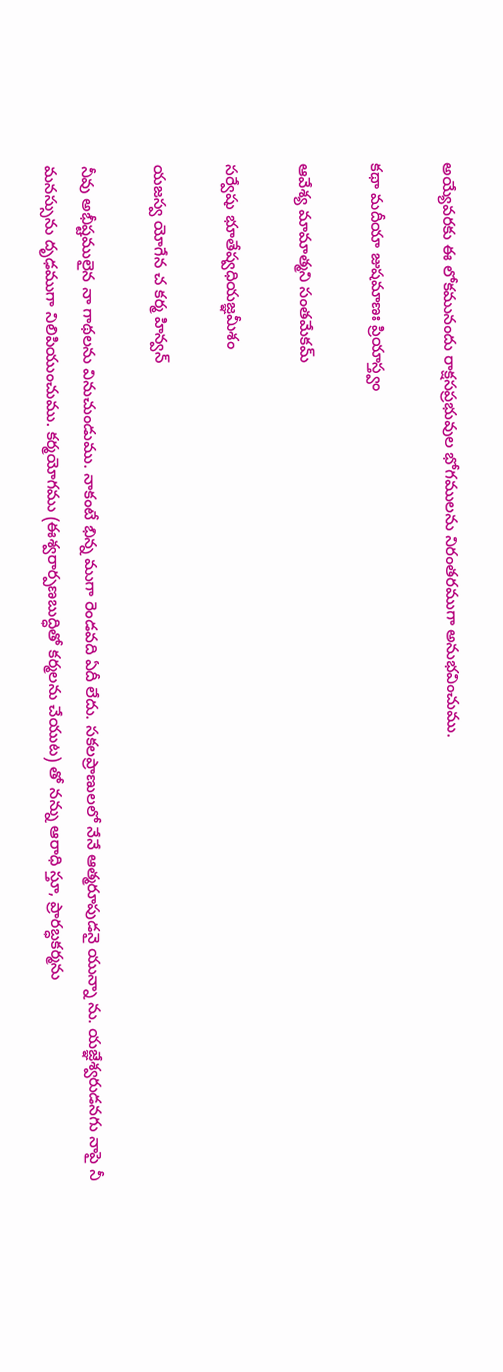అయ్యేవరకు ఈ లోకమునందు రాక్షసప్రభువుల భోగములను నిరంతరముగా అనుభవించుము.

కథా మదీయా జుషమాణః ప్రియాస్త్వం

ఆవేశ్య మామాత్మని సంతమేకమ్

సర్వేషు భూతేష్వధియజ్ఞమీశం

యజస్వ యోగేన చ కర్మ హిన్వన్

నీవు అభీష్టములైన నా గాథలను వినుచుండుము. నాకంటే భిన్న ముగా రెండవది ఏదీ లేదు. సకలప్రాణులలో నేనే ఆత్మరూపుడనై యున్నా ను. యజ్ఞేశ్వరుడనగు నాపై నీ మనస్సును దృఢముగా నిలిపియుంచుము. కర్మయోగము (ఈశ్వరార్పణబుద్ధితో కర్మలను చేయుట) తో నన్ను ఆరాధి స్తూ, ప్రారబ్ధకర్మను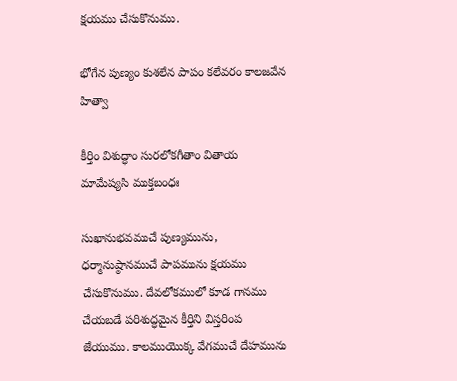క్షయము చేసుకొనుము.

భోగేన పుణ్యం కుశలేన పాపం కలేవరం కాలజవేన హిత్వా

కీర్తిం విశుద్ధాం సురలోకగీతాం వితాయ మామేష్యసి ముక్తబంధః

సుఖానుభవముచే పుణ్యమును, ధర్మానుష్ఠానముచే పాపమును క్షయము చేసుకొనుము. దేవలోకములో కూడ గానము చేయబడే పరిశుద్ధమైన కీర్తిని విస్తరింప జేయుము. కాలముయొక్క వేగముచే దేహమును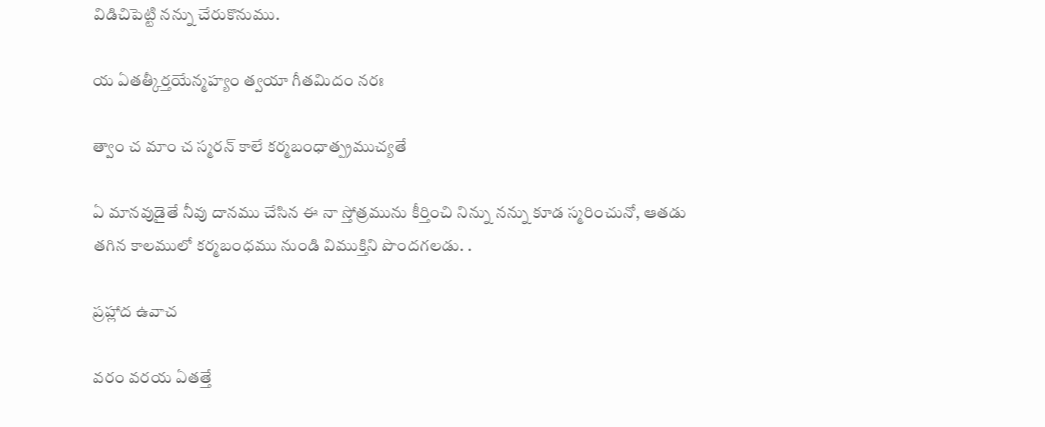విడిచిపెట్టి నన్ను చేరుకొనుము.

య ఏతత్కీర్తయేన్మహ్యం త్వయా గీతమిదం నరః

త్వాం చ మాం చ స్మరన్ కాలే కర్మబంధాత్ప్రముచ్యతే

ఏ మానవుడైతే నీవు దానము చేసిన ఈ నా స్తోత్రమును కీర్తించి నిన్ను నన్ను కూడ స్మరించునో, ఆతడు తగిన కాలములో కర్మబంధము నుండి విముక్తిని పొందగలడు. .

ప్రహ్లాద ఉవాచ

వరం వరయ ఏతత్తే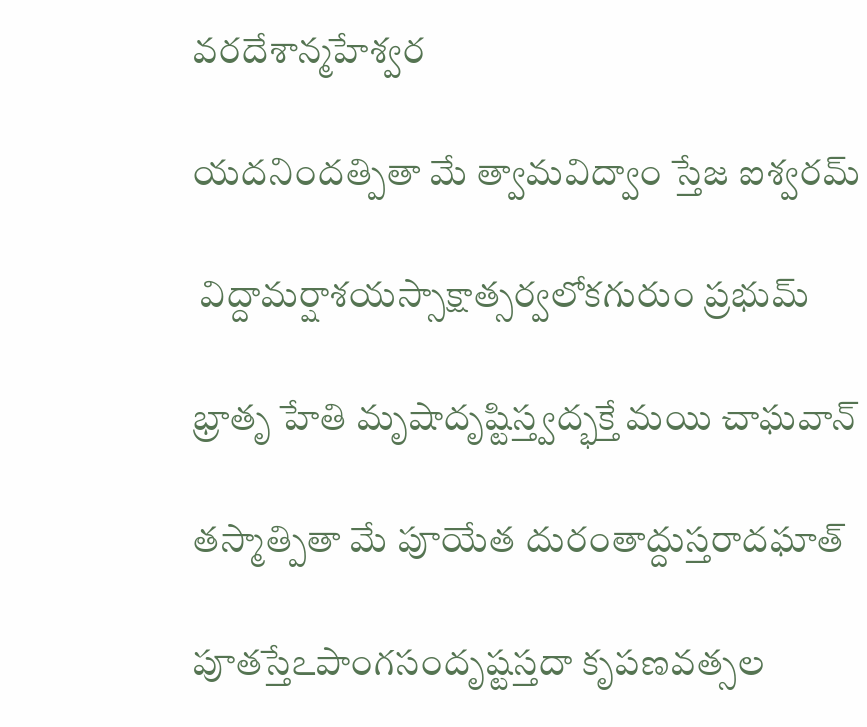వరదేశాన్మహేశ్వర

యదనిందత్పితా మే త్వామవిద్వాం స్తేజ ఐశ్వరమ్

 విద్దామర్షాశయస్సాక్షాత్సర్వలోకగురుం ప్రభుమ్

భ్రాతృ హేతి మృషాదృష్టిస్త్వద్భక్తే మయి చాఘవాన్

తస్మాత్పితా మే పూయేత దురంతాద్దుస్తరాదఘాత్

పూతస్తేఽపాంగసందృష్టస్తదా కృపణవత్సల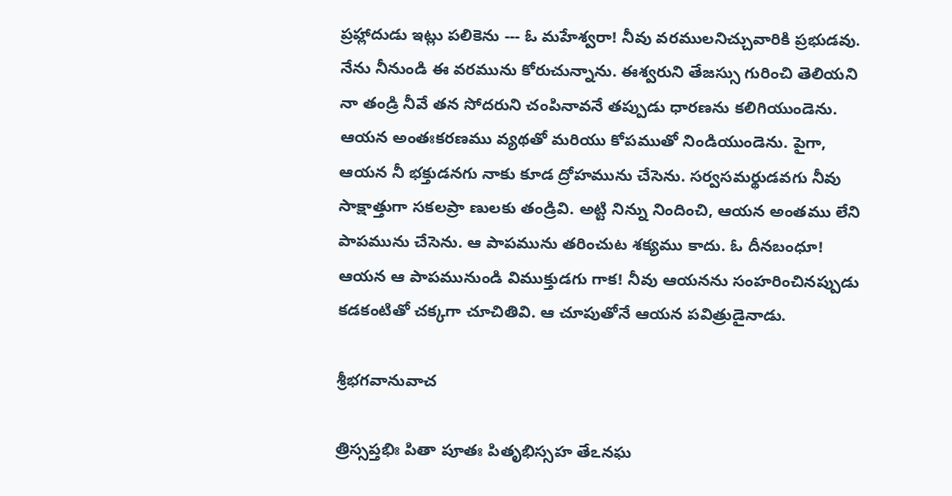ప్రహ్లాదుడు ఇట్లు పలికెను --- ఓ మహేశ్వరా! నీవు వరములనిచ్చువారికి ప్రభుడవు. నేను నీనుండి ఈ వరమును కోరుచున్నాను. ఈశ్వరుని తేజస్సు గురించి తెలియని నా తండ్రి నీవే తన సోదరుని చంపినావనే తప్పుడు ధారణను కలిగియుండెను. ఆయన అంతఃకరణము వ్యథతో మరియు కోపముతో నిండియుండెను. పైగా, ఆయన నీ భక్తుడనగు నాకు కూడ ద్రోహమును చేసెను. సర్వసమర్థుడవగు నీవు సాక్షాత్తుగా సకలప్రా ణులకు తండ్రివి. అట్టి నిన్ను నిందించి, ఆయన అంతము లేని పాపమును చేసెను. ఆ పాపమును తరించుట శక్యము కాదు. ఓ దీనబంధూ! ఆయన ఆ పాపమునుండి విముక్తుడగు గాక! నీవు ఆయనను సంహరించినప్పుడు కడకంటితో చక్కగా చూచితివి. ఆ చూపుతోనే ఆయన పవిత్రుడైనాడు.

శ్రీభగవానువాచ

త్రిస్సప్తభిః పితా పూతః పితృభిస్సహ తేఽనఘ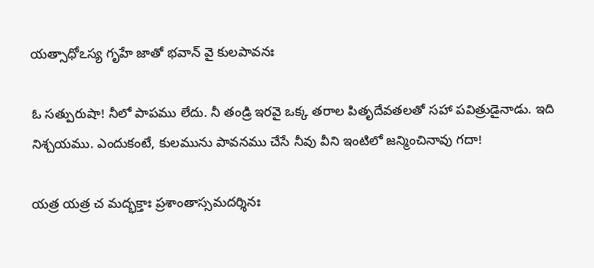యత్సాధోఽస్య గృహే జాతో భవాన్ వై కులపావనః

ఓ సత్పురుషా! నీలో పాపము లేదు. నీ తండ్రి ఇరవై ఒక్క తరాల పితృదేవతలతో సహా పవిత్రుడైనాడు. ఇది నిశ్చయము. ఎందుకంటే, కులమును పావనము చేసే నీవు వీని ఇంటిలో జన్మించినావు గదా!

యత్ర యత్ర చ మద్భక్తాః ప్రశాంతాస్సమదర్శినః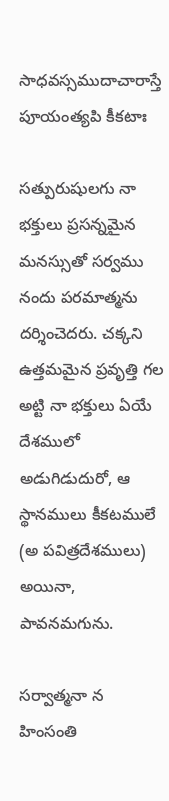సాధవస్సముదాచారాస్తే పూయంత్యపి కీకటాః

సత్పురుషులగు నా భక్తులు ప్రసన్నమైన మనస్సుతో సర్వము నందు పరమాత్మను దర్శించెదరు. చక్కని ఉత్తమమైన ప్రవృత్తి గల అట్టి నా భక్తులు ఏయే దేశములో అడుగిడుదురో, ఆ స్థానములు కీకటములే (అ పవిత్రదేశములు) అయినా, పావనమగును.

సర్వాత్మనా న హింసంతి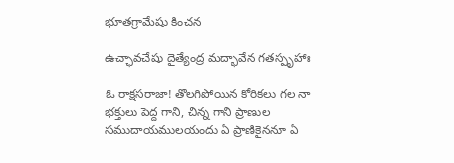భూతగ్రామేషు కించన

ఉచ్ఛావచేషు దైత్యేంద్ర మద్భావేన గతస్పృహాః

ఓ రాక్షసరాజా! తొలగిపోయిన కోరికలు గల నా భక్తులు పెద్ద గాని, చిన్న గాని ప్రాణుల సముదాయములయందు ఏ ప్రాణికైననూ ఏ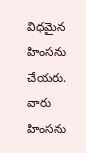విధమైన హింసను చేయరు. వారు హింసను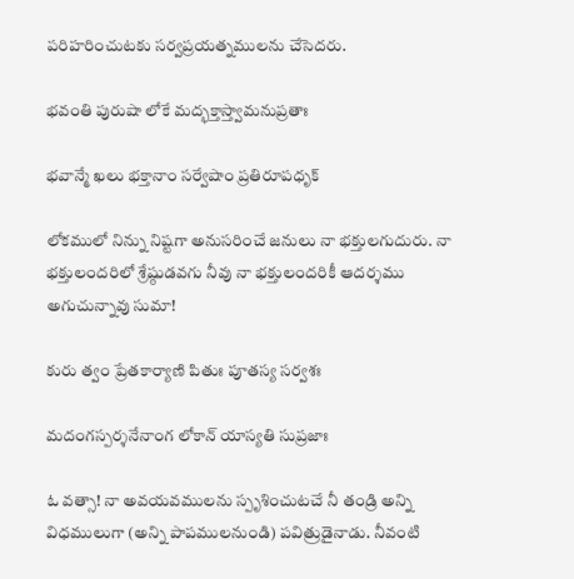పరిహరించుటకు సర్వప్రయత్నములను చేసెదరు.

భవంతి పురుషా లోకే మద్భక్తాస్త్వామనుప్రతాః

భవాన్మే ఖలు భక్తానాం సర్వేషాం ప్రతిరూపధృక్

లోకములో నిన్ను నిష్టగా అనుసరించే జనులు నా భక్తులగుదురు. నా భక్తులందరిలో శ్రేష్ఠుడవగు నీవు నా భక్తులందరికీ ఆదర్శము అగుచున్నావు సుమా!

కురు త్వం ప్రేతకార్యాణి పితుః పూతస్య సర్వశః

మదంగస్పర్శనేనాంగ లోకాన్ యాస్యతి సుప్రజాః

ఓ వత్సా! నా అవయవములను స్పృశించుటచే నీ తండ్రి అన్ని విధములుగా (అన్ని పాపములనుండి) పవిత్రుడైనాడు. నీవంటి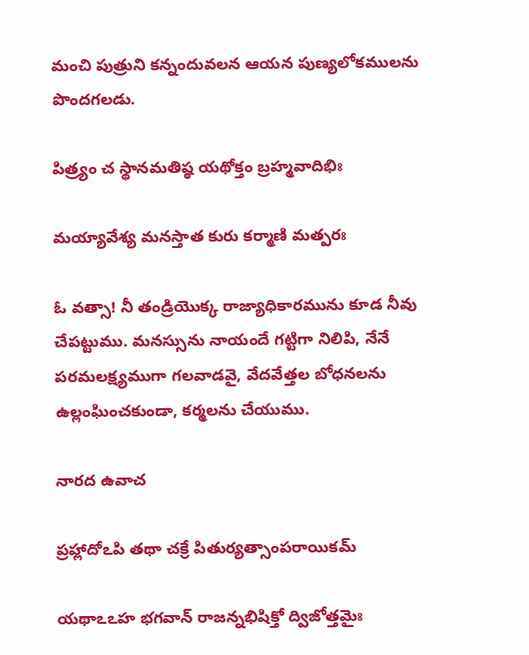మంచి పుత్రుని కన్నందువలన ఆయన పుణ్యలోకములను పొందగలడు.

పిత్ర్యం చ స్థానమతిష్ఠ యథోక్తం బ్రహ్మవాదిభిః

మయ్యావేశ్య మనస్తాత కురు కర్మాణి మత్పరః

ఓ వత్సా! నీ తండ్రియొక్క రాజ్యాధికారమును కూడ నీవు చేపట్టుము. మనస్సును నాయందే గట్టిగా నిలిపి, నేనే పరమలక్ష్యముగా గలవాడవై, వేదవేత్తల బోధనలను ఉల్లంఘించకుండా, కర్మలను చేయుము.

నారద ఉవాచ

ప్రహ్లాదోఽపి తథా చక్రే పితుర్యత్సాంపరాయికమ్

యథాఽఽహ భగవాన్ రాజన్నభిషిక్తో ద్విజోత్తమైః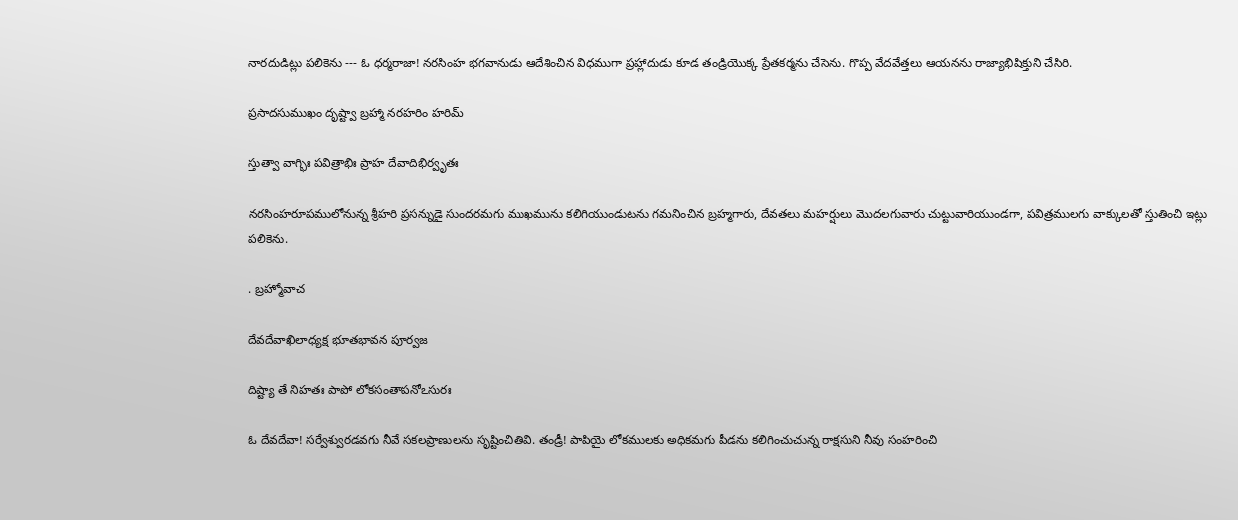నారదుడిట్లు పలికెను --- ఓ ధర్మరాజా! నరసింహ భగవానుడు ఆదేశించిన విధముగా ప్రహ్లాదుడు కూడ తండ్రియొక్క ప్రేతకర్మను చేసెను. గొప్ప వేదవేత్తలు ఆయనను రాజ్యాభిషిక్తుని చేసిరి.

ప్రసాదసుముఖం దృష్ట్వా బ్రహ్మా నరహరిం హరిమ్

స్తుత్వా వాగ్భిః పవిత్రాభిః ప్రాహ దేవాదిభిర్వృతః

నరసింహరూపములోనున్న శ్రీహరి ప్రసన్నుడై సుందరమగు ముఖమును కలిగియుండుటను గమనించిన బ్రహ్మగారు, దేవతలు మహర్షులు మొదలగువారు చుట్టువారియుండగా, పవిత్రములగు వాక్కులతో స్తుతించి ఇట్లు పలికెను.

. బ్రహ్మోవాచ

దేవదేవాఖిలాధ్యక్ష భూతభావన పూర్వజ

దిష్ట్యా తే నిహతః పాపో లోకసంతాపనోఽసురః

ఓ దేవదేవా! సర్వేశ్వురడవగు నీవే సకలప్రాణులను సృష్టించితివి. తండ్రీ! పాపియై లోకములకు అధికమగు పీడను కలిగించుచున్న రాక్షసుని నీవు సంహరించి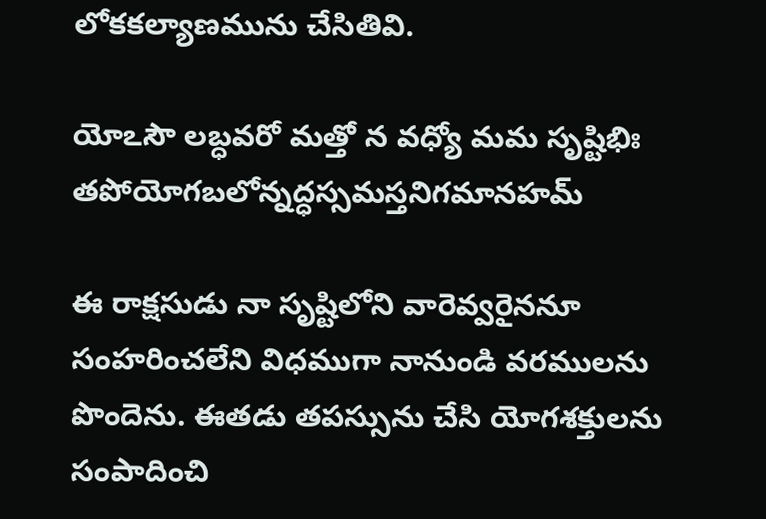లోకకల్యాణమును చేసితివి.

యోఽసౌ లబ్ధవరో మత్తో న వధ్యో మమ సృష్టిభిః తపోయోగబలోన్నద్ధస్సమస్తనిగమానహమ్

ఈ రాక్షసుడు నా సృష్టిలోని వారెవ్వరైననూ సంహరించలేని విధముగా నానుండి వరములను పొందెను. ఈతడు తపస్సును చేసి యోగశక్తులను సంపాదించి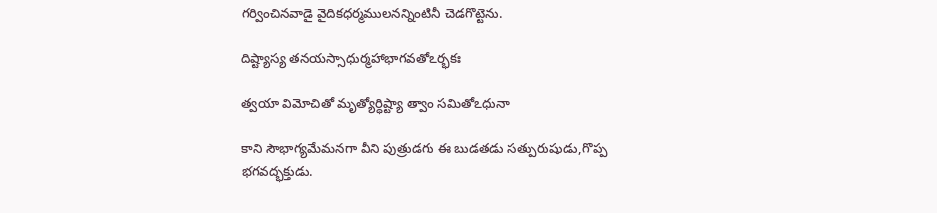గర్వించినవాడై వైదికధర్మములనన్నింటినీ చెడగొట్టెను.

దిష్ట్యాస్య తనయస్సాధుర్మహాభాగవతోఽర్భకః

త్వయా విమోచితో మృత్యోర్ధిష్ట్యా త్వాం సమితోఽధునా

కాని సౌభాగ్యమేమనగా వీని పుత్రుడగు ఈ బుడతడు సత్పురుషుడు,గొప్ప భగవద్భక్తుడు.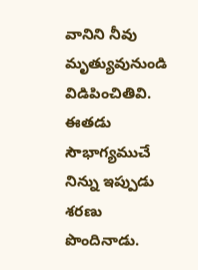వానిని నీవు మృత్యువునుండి విడిపించితివి. ఈతడు సౌభాగ్యముచే నిన్ను ఇప్పుడు శరణు పొందినాడు.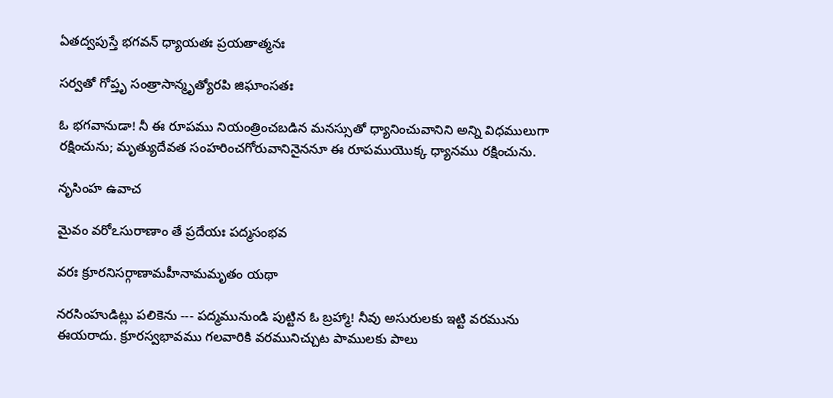ఏతద్వపుస్తే భగవన్ ధ్యాయతః ప్రయతాత్మనః

సర్వతో గోప్తృ సంత్రాసాన్మృత్యోరపి జిఘాంసతః

ఓ భగవానుడా! నీ ఈ రూపము నియంత్రించబడిన మనస్సుతో ధ్యానించువానిని అన్ని విధములుగా రక్షించును; మృత్యుదేవత సంహరించగోరువానినైననూ ఈ రూపముయొక్క ధ్యానము రక్షించును.

నృసింహ ఉవాచ

మైవం వరోఽసురాణాం తే ప్రదేయః పద్మసంభవ

వరః క్రూరనిసర్గాణామహీనామమృతం యథా

నరసింహుడిట్లు పలికెను --- పద్మమునుండి పుట్టిన ఓ బ్రహ్మా! నీవు అసురులకు ఇట్టి వరమును ఈయరాదు. క్రూరస్వభావము గలవారికి వరమునిచ్చుట పాములకు పాలు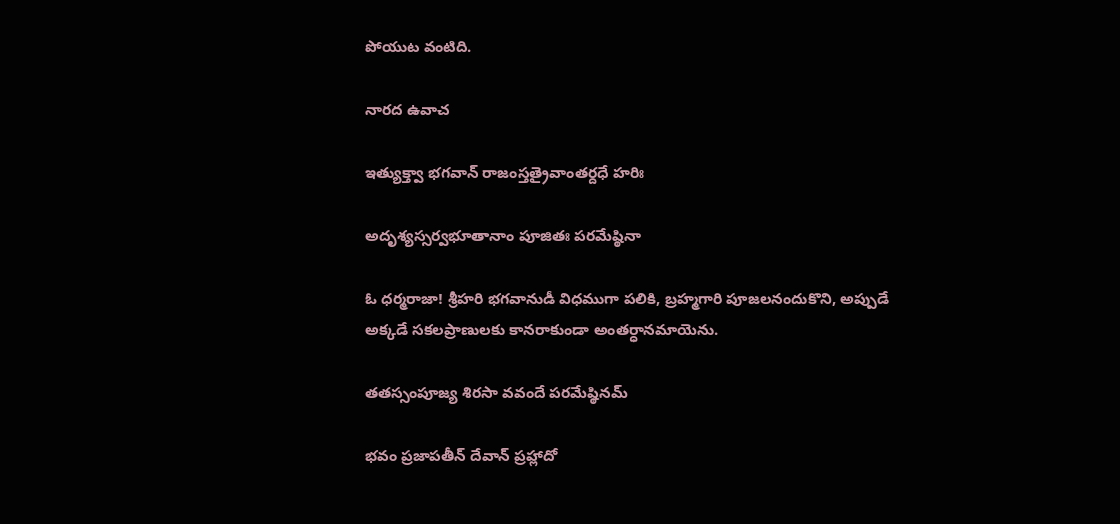పోయుట వంటిది.

నారద ఉవాచ

ఇత్యుక్త్వా భగవాన్ రాజంస్తత్రైవాంతర్దధే హరిః

అదృశ్యస్సర్వభూతానాం పూజితః పరమేష్ఠినా

ఓ ధర్మరాజా! శ్రీహరి భగవానుడీ విధముగా పలికి, బ్రహ్మగారి పూజలనందుకొని, అప్పుడే అక్కడే సకలప్రాణులకు కానరాకుండా అంతర్ధానమాయెను.

తతస్సంపూజ్య శిరసా వవందే పరమేష్ఠినమ్

భవం ప్రజాపతీన్ దేవాన్ ప్రహ్లాదో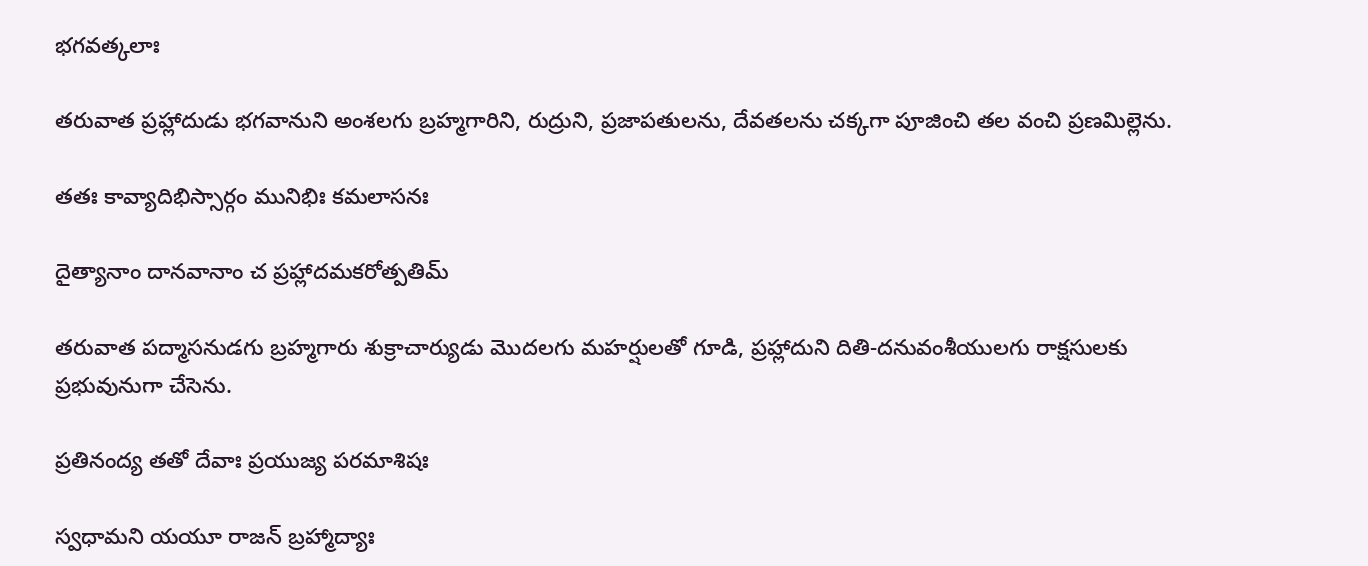భగవత్కలాః

తరువాత ప్రహ్లాదుడు భగవానుని అంశలగు బ్రహ్మగారిని, రుద్రుని, ప్రజాపతులను, దేవతలను చక్కగా పూజించి తల వంచి ప్రణమిల్లెను.

తతః కావ్యాదిభిస్సార్గం మునిభిః కమలాసనః

దైత్యానాం దానవానాం చ ప్రహ్లాదమకరోత్పతిమ్

తరువాత పద్మాసనుడగు బ్రహ్మగారు శుక్రాచార్యుడు మొదలగు మహర్షులతో గూడి, ప్రహ్లాదుని దితి-దనువంశీయులగు రాక్షసులకు ప్రభువునుగా చేసెను.

ప్రతినంద్య తతో దేవాః ప్రయుజ్య పరమాశిషః

స్వధామని యయూ రాజన్ బ్రహ్మాద్యాః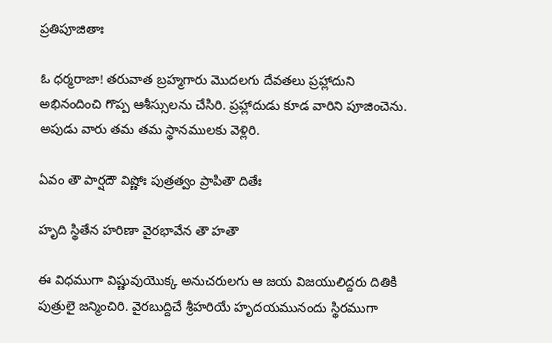ప్రతిపూజితాః

ఓ ధర్మరాజా! తరువాత బ్రహ్మగారు మొదలగు దేవతలు ప్రహ్లాదుని అభినందించి గొప్ప ఆశీస్సులను చేసిరి. ప్రహ్లాదుడు కూడ వారిని పూజించెను. అపుడు వారు తమ తమ స్థానములకు వెళ్లిరి.

ఏవం తౌ పార్షదౌ విష్ణోః పుత్రత్వం ప్రాపితౌ దితేః

హృది స్థితేన హరిణా వైరభావేన తౌ హతౌ

ఈ విధముగా విష్ణువుయొక్క అనుచరులగు ఆ జయ విజయులిద్దరు దితికి పుత్రులై జన్మించిరి. వైరబుద్దిచే శ్రీహరియే హృదయమునందు స్థిరముగా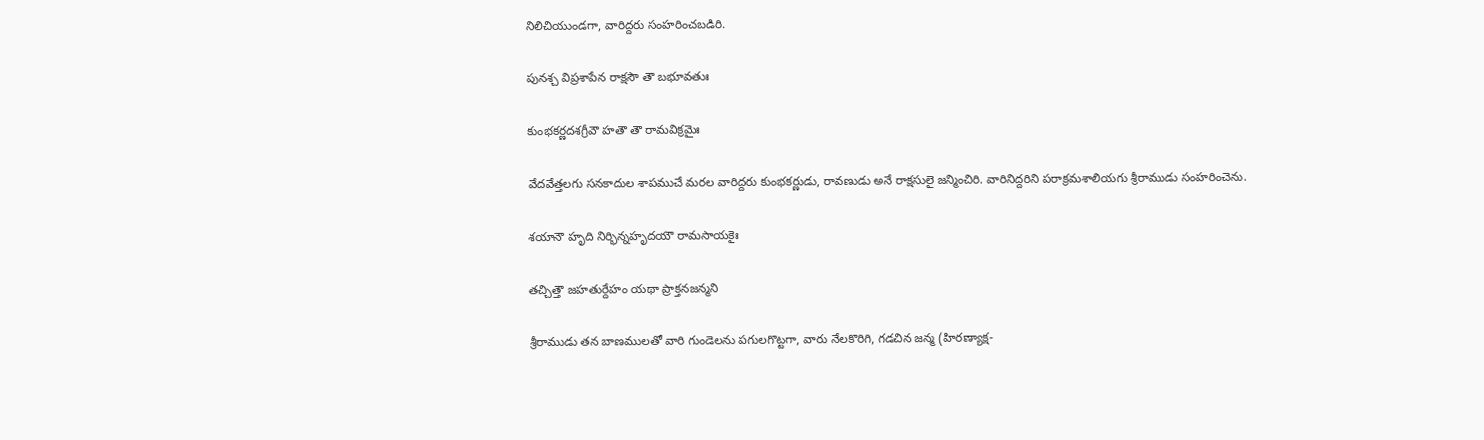నిలిచియుండగా, వారిద్దరు సంహరించబడిరి.

పునశ్చ విప్రశాపేన రాక్షసౌ తౌ బభూవతుః

కుంభకర్ణదశగ్రీవౌ హతౌ తౌ రామవిక్రమైః

వేదవేత్తలగు సనకాదుల శాపముచే మరల వారిద్దరు కుంభకర్ణుడు, రావణుడు అనే రాక్షసులై జన్మించిరి. వారినిద్దరిని పరాక్రమశాలియగు శ్రీరాముడు సంహరించెను.

శయానౌ హృది నిర్భిన్నహృదయౌ రామసాయకైః

తచ్చిత్తౌ జహతుర్దేహం యథా ప్రాక్తనజన్మని

శ్రీరాముడు తన బాణములతో వారి గుండెలను పగులగొట్టగా, వారు నేలకొరిగి, గడచిన జన్మ (హిరణ్యాక్ష-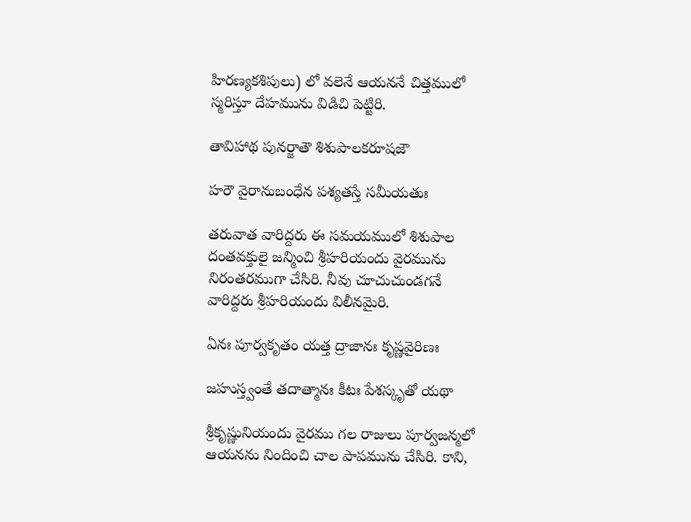హిరణ్యకశిపులు) లో వలెనే ఆయననే చిత్తములో స్మరిస్తూ దేహమును విడిచి పెట్టిరి.

తావిహాథ పునర్జాతౌ శిశుపాలకరూషజౌ

హరౌ వైరానుబంధేన పశ్యతస్తే సమీయతుః

తరువాత వారిద్దరు ఈ సమయములో శిశుపాల దంతవక్తులై జన్మించి శ్రీహరియందు వైరమును నిరంతరముగా చేసిరి. నీవు చూచుచుండగనే వారిద్దరు శ్రీహరియందు విలీనమైరి.

ఏనః పూర్వకృతం యత్త ద్రాజానః కృష్ణవైరిణః

జహుస్త్వంతే తదాత్మానః కీటః పేశస్కృతో యథా

శ్రీకృష్ణునియందు వైరము గల రాజులు పూర్వజన్మలో ఆయనను నిందించి చాల పాపమును చేసిరి. కాని,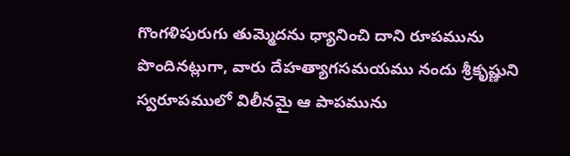గొంగళిపురుగు తుమ్మెదను ధ్యానించి దాని రూపమును పొందినట్లుగా, వారు దేహత్యాగసమయము నందు శ్రీకృష్ణుని స్వరూపములో విలీనమై ఆ పాపమును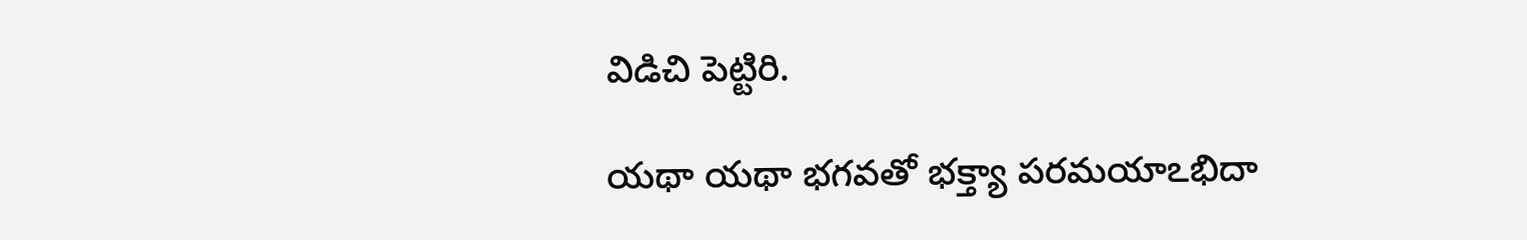విడిచి పెట్టిరి.

యథా యథా భగవతో భక్త్యా పరమయాఽభిదా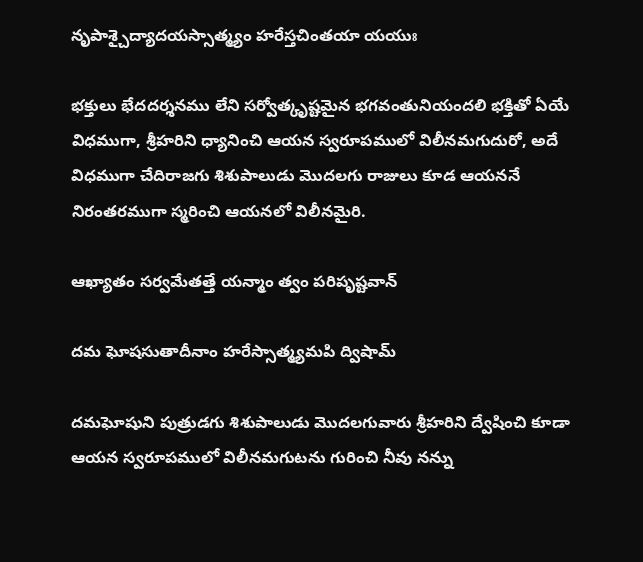నృపాశ్చైద్యాదయస్సాత్మ్యం హరేస్తచింతయా యయుః

భక్తులు భేదదర్శనము లేని సర్వోత్కృష్టమైన భగవంతునియందలి భక్తితో ఏయే విధముగా, శ్రీహరిని ధ్యానించి ఆయన స్వరూపములో విలీనమగుదురో, అదే విధముగా చేదిరాజగు శిశుపాలుడు మొదలగు రాజులు కూడ ఆయననే నిరంతరముగా స్మరించి ఆయనలో విలీనమైరి.

ఆఖ్యాతం సర్వమేతత్తే యన్మాం త్వం పరిపృష్టవాన్

దమ ఘోషసుతాదీనాం హరేస్సాత్మ్యమపి ద్విషామ్

దమఘోషుని పుత్రుడగు శిశుపాలుడు మొదలగువారు శ్రీహరిని ద్వేషించి కూడా ఆయన స్వరూపములో విలీనమగుటను గురించి నీవు నన్ను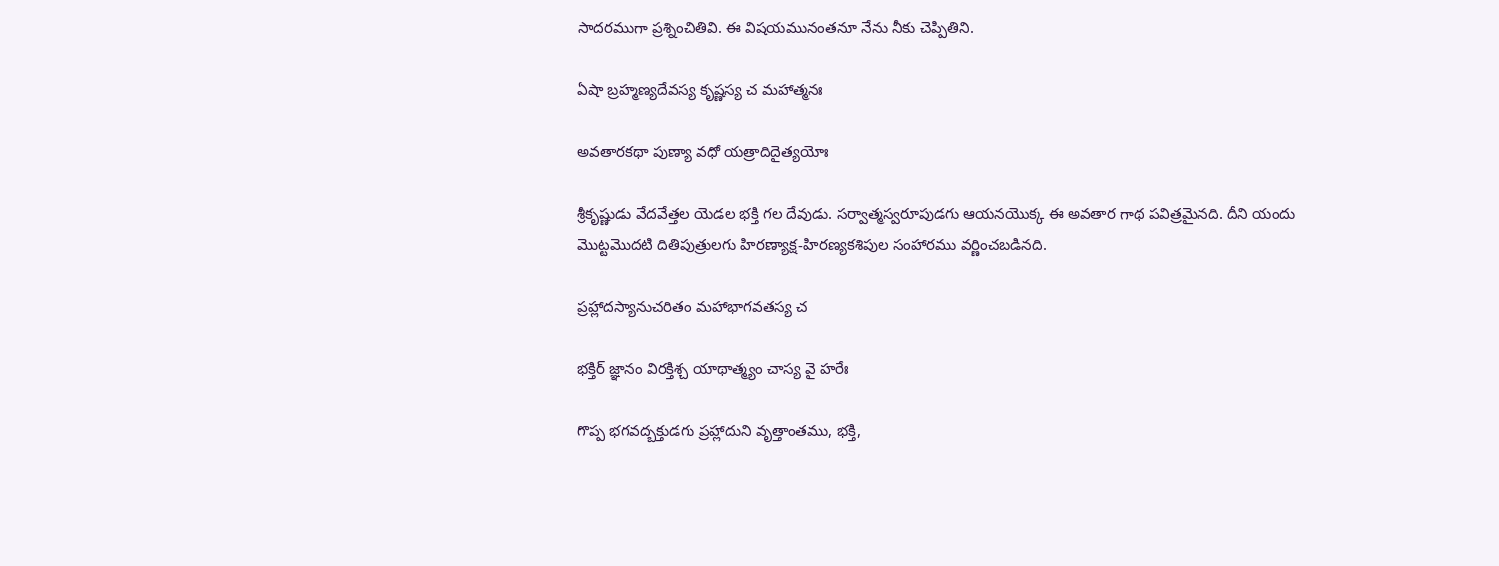సాదరముగా ప్రశ్నించితివి. ఈ విషయమునంతనూ నేను నీకు చెప్పితిని.

ఏషా బ్రహ్మణ్యదేవస్య కృష్ణస్య చ మహాత్మనః

అవతారకథా పుణ్యా వధో యత్రాదిదైత్యయోః

శ్రీకృష్ణుడు వేదవేత్తల యెడల భక్తి గల దేవుడు. సర్వాత్మస్వరూపుడగు ఆయనయొక్క ఈ అవతార గాథ పవిత్రమైనది. దీని యందు మొట్టమొదటి దితిపుత్రులగు హిరణ్యాక్ష-హిరణ్యకశిపుల సంహారము వర్ణించబడినది.

ప్రహ్లాదస్యానుచరితం మహాభాగవతస్య చ

భక్తిర్ జ్ఞానం విరక్తిశ్చ యాథాత్మ్యం చాస్య వై హరేః

గొప్ప భగవద్బక్తుడగు ప్రహ్లాదుని వృత్తాంతము, భక్తి,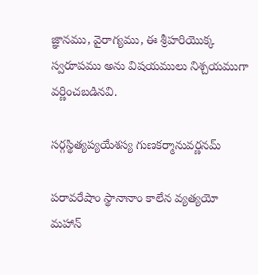జ్ఞానము, వైరాగ్యము, ఈ శ్రీహరియొక్క స్వరూపము అను విషయములు నిశ్చయముగా వర్ణించబడినవి.

సర్గస్థిత్యప్యయేశస్య గుణకర్మానువర్ణనమ్

పరావరేషాం స్థానానాం కాలేన వ్యత్యయో మహాన్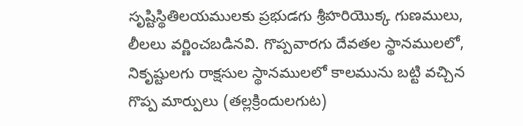సృష్టిస్థితిలయములకు ప్రభుడగు శ్రీహరియొక్క గుణములు, లీలలు వర్ణించబడినవి. గొప్పవారగు దేవతల స్థానములలో, నికృష్టులగు రాక్షసుల స్థానములలో కాలమును బట్టి వచ్చిన గొప్ప మార్పులు (తల్లక్రిందులగుట)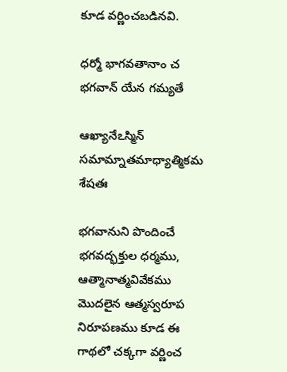కూడ వర్ణించబడినవి.

ధర్మో భాగవతానాం చ భగవాన్ యేన గమ్యతే

ఆఖ్యానేఽస్మిన్ సమామ్నాతమాధ్యాత్మికమ శేషతః

భగవానుని పొందించే భగవద్భక్తుల ధర్మము, ఆత్మానాత్మవివేకము మొదలైన ఆత్మస్వరూప నిరూపణము కూడ ఈ గాథలో చక్కగా వర్ణించ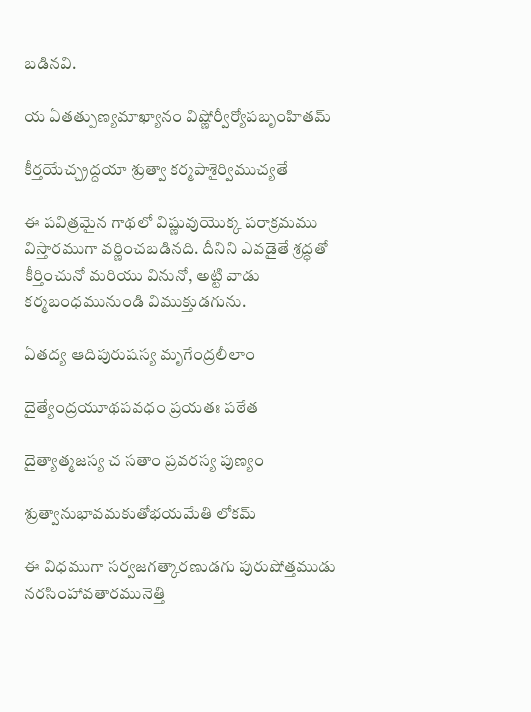బడినవి.

య ఏతత్పుణ్యమాఖ్యానం విష్ణోర్వీర్యోపబృంహితమ్

కీర్తయేచ్చ్రద్దయా శ్రుత్వా కర్మపాశైర్విముచ్యతే

ఈ పవిత్రమైన గాథలో విష్ణువుయొక్క పరాక్రమము విస్తారముగా వర్ణించబడినది. దీనిని ఎవడైతే శ్రద్ధతో కీర్తించునో మరియు వినునో, అట్టి వాడు కర్మబంధమునుండి విముక్తుడగును.

ఏతద్య ఆదిపురుషస్య మృగేంద్రలీలాం

దైత్యేంద్రయూథపవధం ప్రయతః పఠేత

దైత్యాత్మజస్య చ సతాం ప్రవరస్య పుణ్యం

శ్రుత్వానుభావమకుతోభయమేతి లోకమ్

ఈ విధముగా సర్వజగత్కారణుడగు పురుషోత్తముడు నరసింహావతారమునెత్తి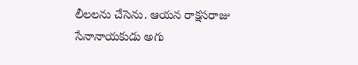లీలలను చేసెను. ఆయన రాక్షసరాజు సేనానాయకుడు అగు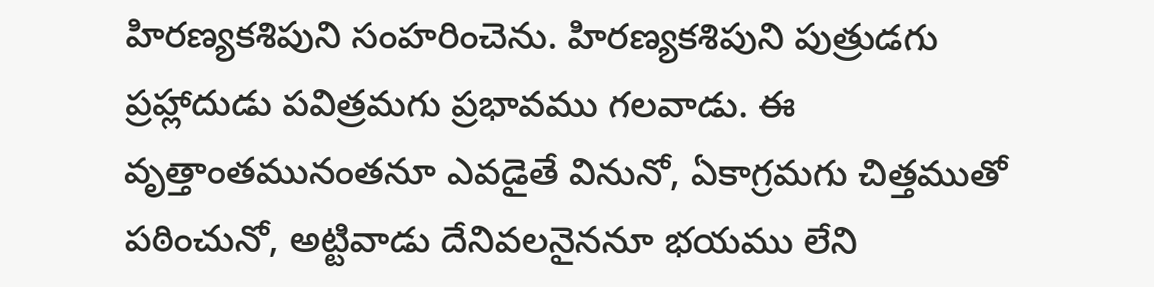హిరణ్యకశిపుని సంహరించెను. హిరణ్యకశిపుని పుత్రుడగు ప్రహ్లాదుడు పవిత్రమగు ప్రభావము గలవాడు. ఈ వృత్తాంతమునంతనూ ఎవడైతే వినునో, ఏకాగ్రమగు చిత్తముతో పఠించునో, అట్టివాడు దేనివలనైననూ భయము లేని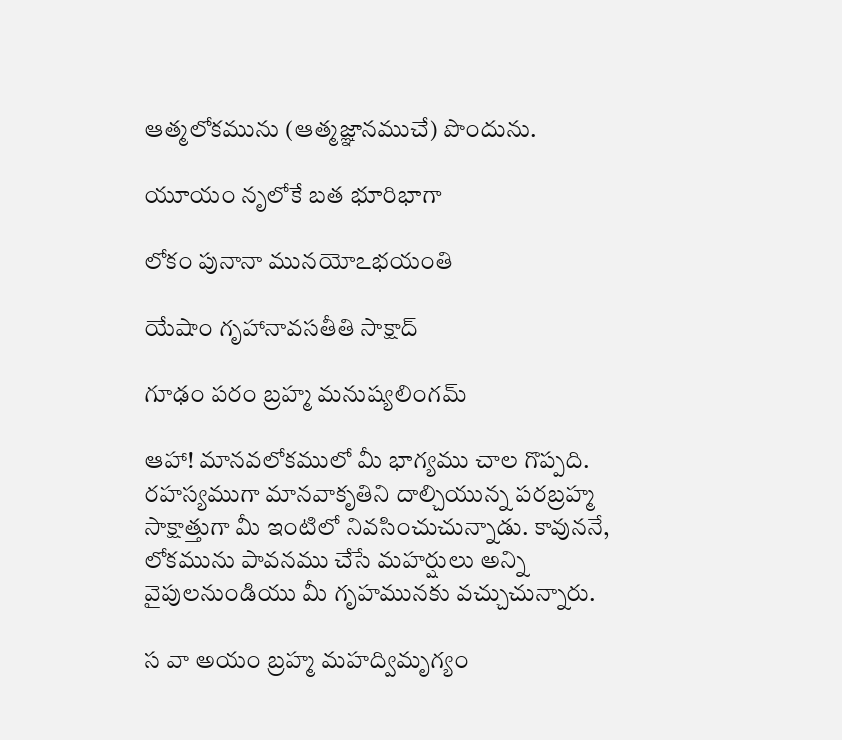ఆత్మలోకమును (ఆత్మజ్ఞానముచే) పొందును.

యూయం నృలోకే బత భూరిభాగా

లోకం పునానా మునయోఽభయంతి

యేషాం గృహానావసతీతి సాక్షాద్

గూఢం పరం బ్రహ్మ మనుష్యలింగమ్

ఆహా! మానవలోకములో మీ భాగ్యము చాల గొప్పది. రహస్యముగా మానవాకృతిని దాల్చియున్న పరబ్రహ్మ సాక్షాత్తుగా మీ ఇంటిలో నివసించుచున్నాడు. కావుననే, లోకమును పావనము చేసే మహర్షులు అన్ని వైపులనుండియు మీ గృహమునకు వచ్చుచున్నారు.

స వా అయం బ్రహ్మ మహద్విమృగ్యం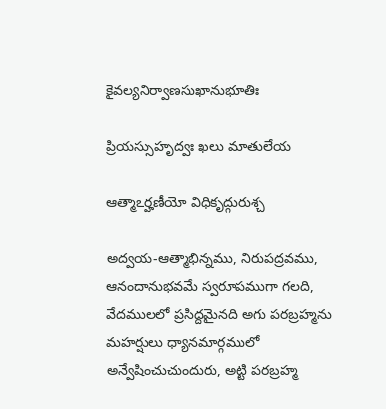కైవల్యనిర్వాణసుఖానుభూతిః

ప్రియస్సుహృద్వః ఖలు మాతులేయ

ఆత్మాఽర్హణీయో విధికృద్గురుశ్చ

అద్వయ-ఆత్మాభిన్నము, నిరుపద్రవము, ఆనందానుభవమే స్వరూపముగా గలది, వేదములలో ప్రసిద్దమైనది అగు పరబ్రహ్మను మహర్షులు ధ్యానమార్గములో అన్వేషించుచుందురు, అట్టి పరబ్రహ్మ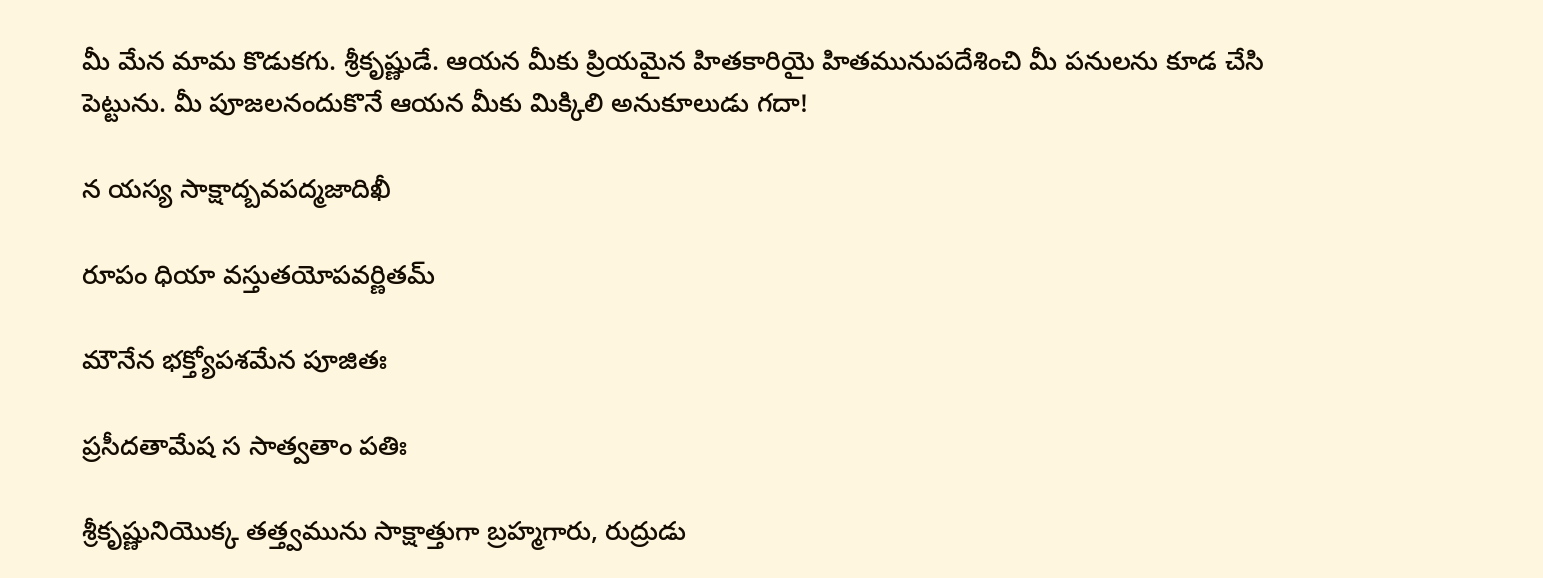మీ మేన మామ కొడుకగు. శ్రీకృష్ణుడే. ఆయన మీకు ప్రియమైన హితకారియై హితమునుపదేశించి మీ పనులను కూడ చేసి పెట్టును. మీ పూజలనందుకొనే ఆయన మీకు మిక్కిలి అనుకూలుడు గదా!

న యస్య సాక్షాద్బవపద్మజాదిఖీ

రూపం ధియా వస్తుతయోపవర్ణితమ్

మౌనేన భక్త్యోపశమేన పూజితః

ప్రసీదతామేష స సాత్వతాం పతిః

శ్రీకృష్ణునియొక్క తత్త్వమును సాక్షాత్తుగా బ్రహ్మగారు, రుద్రుడు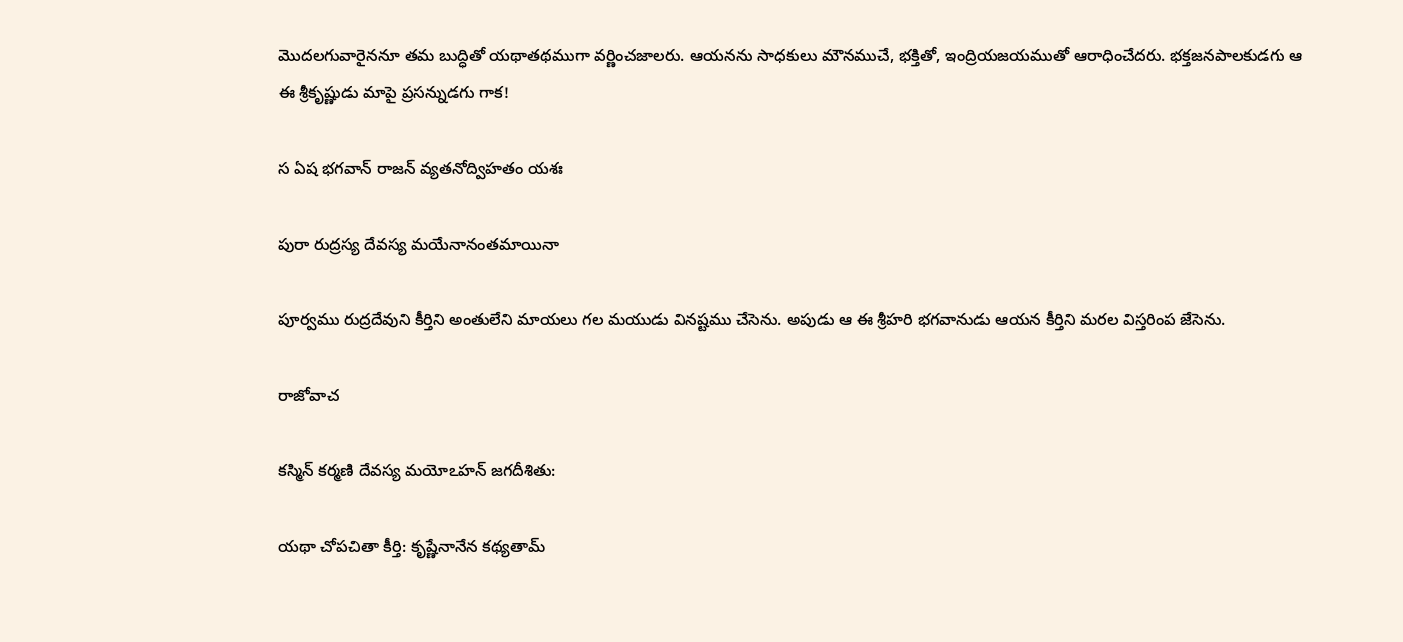మొదలగువారైననూ తమ బుద్ధితో యథాతథముగా వర్ణించజాలరు. ఆయనను సాధకులు మౌనముచే, భక్తితో, ఇంద్రియజయముతో ఆరాధించేదరు. భక్తజనపాలకుడగు ఆ ఈ శ్రీకృష్ణుడు మాపై ప్రసన్నుడగు గాక!

స ఏష భగవాన్ రాజన్ వ్యతనోద్విహతం యశః

పురా రుద్రస్య దేవస్య మయేనానంతమాయినా

పూర్వము రుద్రదేవుని కీర్తిని అంతులేని మాయలు గల మయుడు వినష్టము చేసెను. అపుడు ఆ ఈ శ్రీహరి భగవానుడు ఆయన కీర్తిని మరల విస్తరింప జేసెను.

రాజోవాచ

కస్మిన్ కర్మణి దేవస్య మయోఽహన్ జగదీశితు:

యథా చోపచితా కీర్తి: కృష్ణేనానేన కథ్యతామ్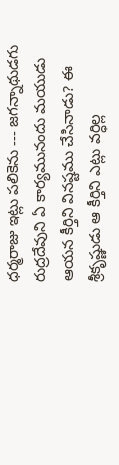ధర్మరాజు ఇట్లు పలికెను --- జగన్నాథుడగు రుద్రదేవుని ఏ కార్యమునందు మయుడు ఆయన కీర్తిని వినష్టము చేసినాడు? ఈ శ్రీకృష్ణుడు ఆ కీర్తిని ఎట్లు వర్ధిల్ల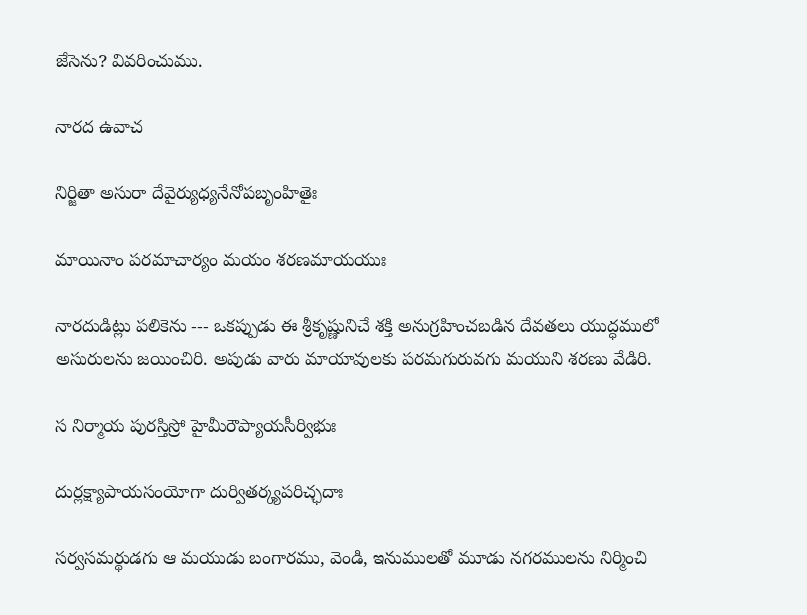జేసెను? వివరించుము.

నారద ఉవాచ

నిర్జితా అసురా దేవైర్యుధ్యనేనోపబృంహితైః

మాయినాం పరమాచార్యం మయం శరణమాయయుః

నారదుడిట్లు పలికెను --- ఒకప్పుడు ఈ శ్రీకృష్ణునిచే శక్తి అనుగ్రహించబడిన దేవతలు యుద్ధములో అసురులను జయించిరి. అపుడు వారు మాయావులకు పరమగురువగు మయుని శరణు వేడిరి.

స నిర్మాయ పురస్తిస్రో హైమీరౌప్యాయసీర్విభుః

దుర్లక్ష్యాపాయసంయోగా దుర్వితర్క్యపరిచ్ఛదాః

సర్వసమర్థుడగు ఆ మయుడు బంగారము, వెండి, ఇనుములతో మూడు నగరములను నిర్మించి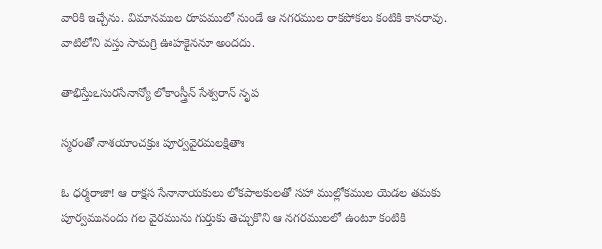వారికి ఇచ్చేను. విమానముల రూపములో నుండే ఆ నగరముల రాకపోకలు కంటికి కానరావు. వాటిలోని వస్తు సామగ్రి ఊహకైననూ అందదు.

తాభిస్తేుఽసురసేనాన్యో లోకాంస్త్రీన్ సేశ్వరాన్ నృప

స్మరంతో నాశయాంచక్రుః పూర్వవైరమలక్షితాః

ఓ ధర్మరాజా! ఆ రాక్షస సేనానాయకులు లోకపాలకులతో సహా ముల్లోకముల యెడల తమకు పూర్వమునందు గల వైరమును గుర్తుకు తెచ్చుకొని ఆ నగరములలో ఉంటూ కంటికి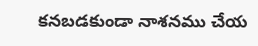కనబడకుండా నాశనము చేయ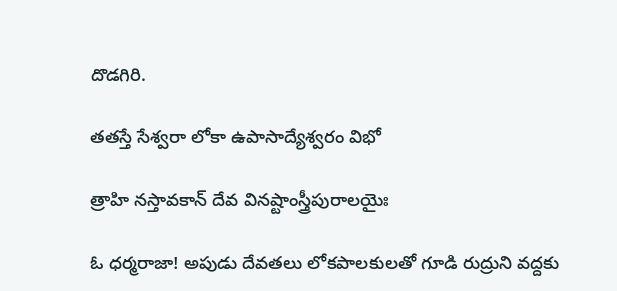దొడగిరి.

తతస్తే సేశ్వరా లోకా ఉపాసాద్యేశ్వరం విభో

త్రాహి నస్తావకాన్ దేవ వినష్టాంస్త్రీపురాలయైః

ఓ ధర్మరాజా! అపుడు దేవతలు లోకపాలకులతో గూడి రుద్రుని వద్దకు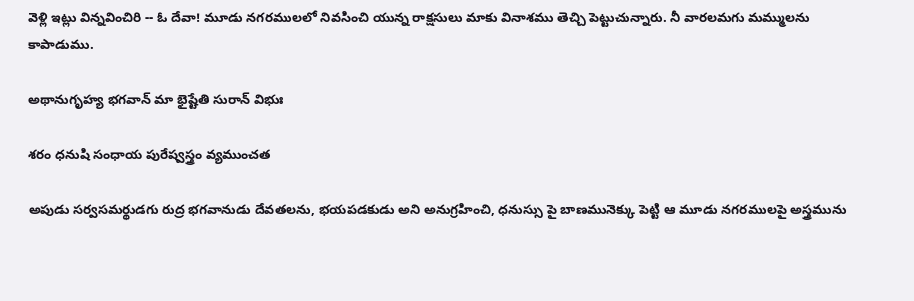వెళ్లి ఇట్లు విన్నవించిరి -- ఓ దేవా! మూడు నగరములలో నివసించి యున్న రాక్షసులు మాకు వినాశము తెచ్చి పెట్టుచున్నారు. నీ వారలమగు మమ్ములను కాపాడుము.

అథానుగృహ్య భగవాన్ మా భైష్టేతి సురాన్ విభుః

శరం ధనుషి సంధాయ పురేష్వస్త్రం వ్యముంచత

అపుడు సర్వసమర్థుడగు రుద్ర భగవానుడు దేవతలను, భయపడకుడు అని అనుగ్రహించి, ధనుస్సు పై బాణమునెక్కు పెట్టి ఆ మూడు నగరములపై అస్త్రమును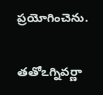ప్రయోగించెను.

తతోఽగ్నివర్ణా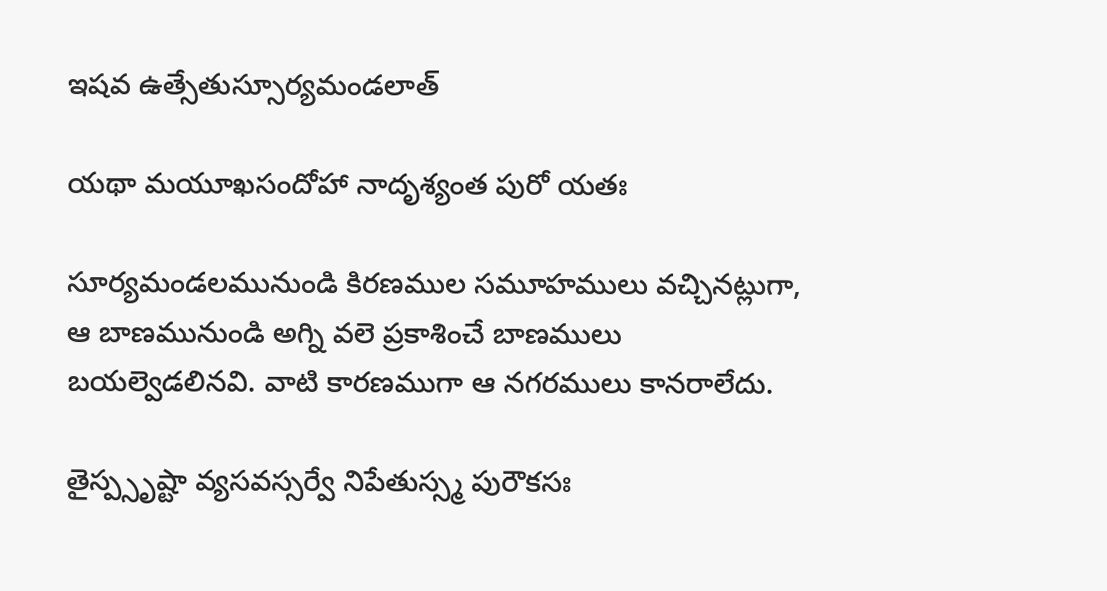ఇషవ ఉత్సేతుస్సూర్యమండలాత్

యథా మయూఖసందోహా నాదృశ్యంత పురో యతః

సూర్యమండలమునుండి కిరణముల సమూహములు వచ్చినట్లుగా, ఆ బాణమునుండి అగ్ని వలె ప్రకాశించే బాణములు బయల్వెడలినవి. వాటి కారణముగా ఆ నగరములు కానరాలేదు.

తైస్ప్సృష్టా వ్యసవస్సర్వే నిపేతుస్స్మ పురౌకసః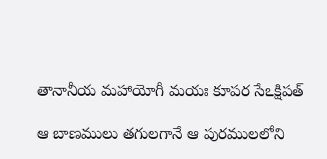తానానీయ మహాయోగీ మయః కూపర సేఽక్షిపత్

ఆ బాణములు తగులగానే ఆ పురములలోని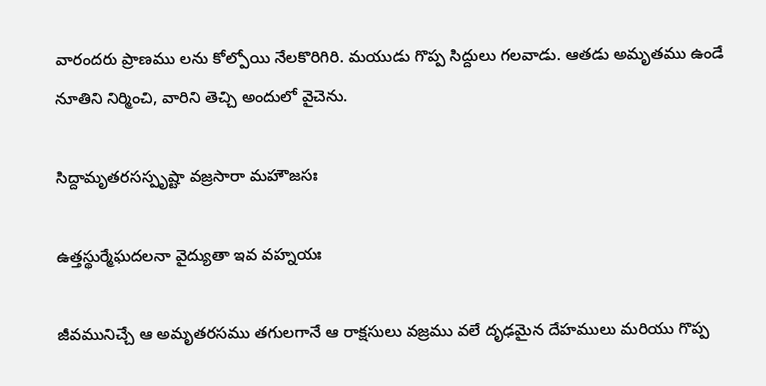వారందరు ప్రాణము లను కోల్పోయి నేలకొరిగిరి. మయుడు గొప్ప సిద్దులు గలవాడు. ఆతడు అమృతము ఉండే నూతిని నిర్మించి, వారిని తెచ్చి అందులో వైచెను.

సిద్దామృతరసస్పృష్టా వజ్రసారా మహౌజసః

ఉత్తస్థుర్మేఘదలనా వైద్యుతా ఇవ వహ్నయః

జీవమునిచ్చే ఆ అమృతరసము తగులగానే ఆ రాక్షసులు వజ్రము వలే దృఢమైన దేహములు మరియు గొప్ప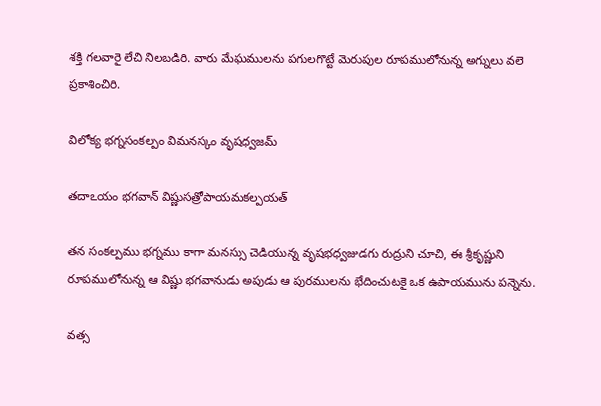శక్తి గలవారై లేచి నిలబడిరి. వారు మేఘములను పగులగొట్టే మెరుపుల రూపములోనున్న అగ్నులు వలె ప్రకాశించిరి.

విలోక్య భగ్నసంకల్పం విమనస్కం వృషధ్వజమ్

తదాఽయం భగవాన్ విష్ణుసత్రోపాయమకల్పయత్

తన సంకల్పము భగ్నము కాగా మనస్సు చెడియున్న వృషభధ్వజుడగు రుద్రుని చూచి, ఈ శ్రీకృష్ణుని రూపములోనున్న ఆ విష్ణు భగవానుడు అపుడు ఆ పురములను భేదించుటకై ఒక ఉపాయమును పన్నెను.

వత్స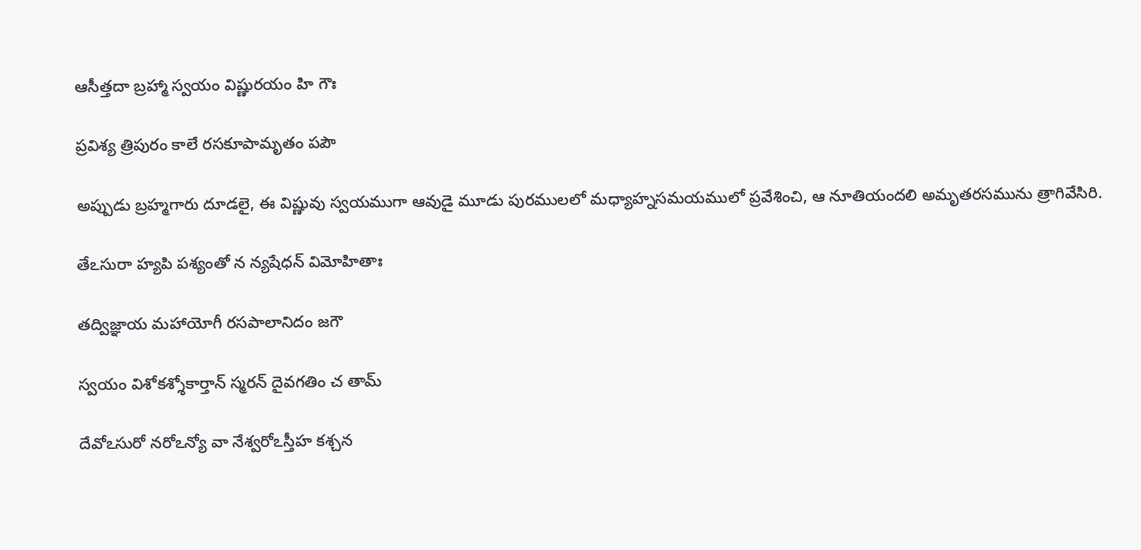ఆసీత్తదా బ్రహ్మా స్వయం విష్ణురయం హి గౌః

ప్రవిశ్య త్రిపురం కాలే రసకూపామృతం పపౌ

అప్పుడు బ్రహ్మగారు దూడలై, ఈ విష్ణువు స్వయముగా ఆవుడై మూడు పురములలో మధ్యాహ్నసమయములో ప్రవేశించి, ఆ నూతియందలి అమృతరసమును త్రాగివేసిరి.

తేఽసురా హ్యపి పశ్యంతో న న్యషేధన్ విమోహితాః

తద్విజ్ఞాయ మహాయోగీ రసపాలానిదం జగౌ

స్వయం విశోకశ్శోకార్తాన్ స్మరన్ దైవగతిం చ తామ్

దేవోఽసురో నరోఽన్యో వా నేశ్వరోఽస్తీహ కశ్చన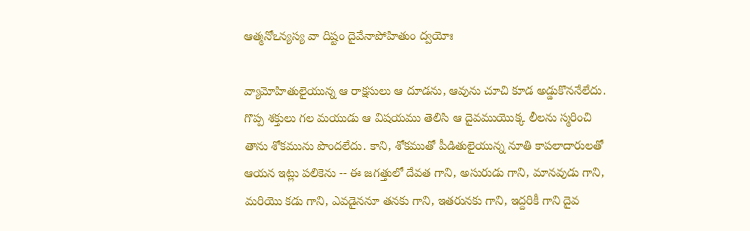ఆత్మనోఽన్యస్య వా దిష్టం దైవేనాపోహితుం ద్వయోః

వ్యామోహితులైయున్న ఆ రాక్షసులు ఆ దూడను, ఆవును చూచి కూడ అడ్డుకొననేలేదు. గొప్ప శక్తులు గల మయుడు ఆ విషయము తెలిసి ఆ దైవముయొక్క లీలను స్మరించి తాను శోకమును పొందలేదు. కాని, శోకముతో పీడితులైయున్న నూతి కాపలాదారులతో ఆయన ఇట్లు పలికెను -- ఈ జగత్తులో దేవత గాని, అసురుడు గాని, మానవుడు గాని, మరియొ కడు గాని, ఎవడైననూ తనకు గాని, ఇతరునకు గాని, ఇద్దరికీ గాని దైవ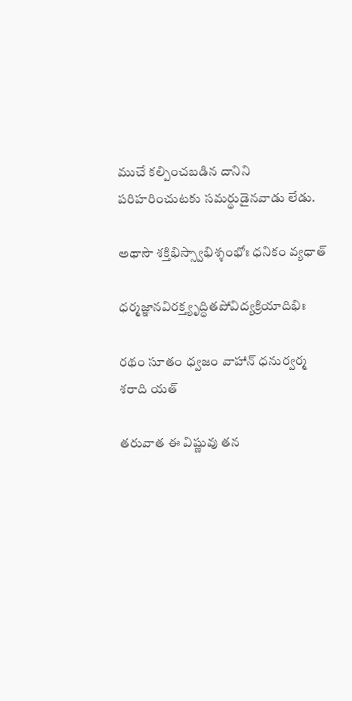ముచే కల్పించబడిన దానిని పరిహరించుటకు సమర్థుడైనవాడు లేడు.

అథాసౌ శక్తిభిస్స్వాభిశ్శంభోః ధనికం వ్యధాత్

ధర్మజ్ఞానవిరక్త్యృద్ధితపోవిద్యక్రియాదిభిః

రథం సూతం ధ్వజం వాహాన్ ధనుర్వర్మ శరాది యత్

తరువాత ఈ విష్ణువు తన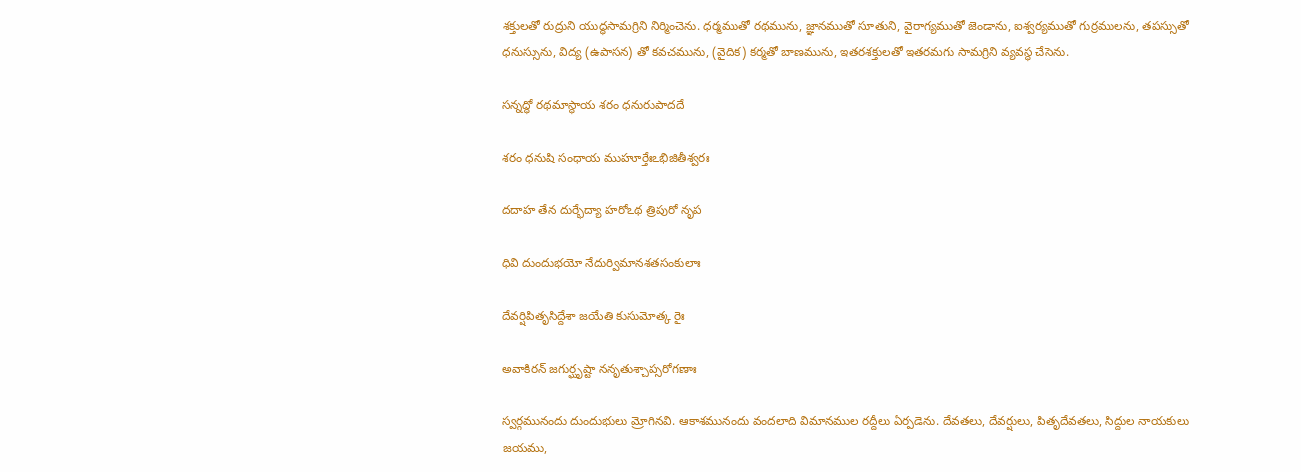శక్తులతో రుద్రుని యుద్ధసామగ్రిని నిర్మించెను. ధర్మముతో రథమును, జ్ఞానముతో సూతుని, వైరాగ్యముతో జెండాను, ఐశ్వర్యముతో గుర్రములను, తపస్సుతో ధనుస్సును, విద్య (ఉపాసన) తో కవచమును, (వైదిక) కర్మతో బాణమును, ఇతరశక్తులతో ఇతరమగు సామగ్రిని వ్యవస్థ చేసెను.

సన్నద్ధో రథమాస్థాయ శరం ధనురుపాదదే

శరం ధనుషి సంధాయ ముహూర్తేఃఽభిజితీశ్వరః

దదాహ తేన దుర్భేద్యా హరోఽథ త్రిపురో నృప

ధివి దుందుభయో నేదుర్విమానశతసంకులాః

దేవర్షిపితృసిద్దేశా జయేతి కుసుమోత్క రైః

అవాకిరన్ జగుర్ఘృష్టా ననృతుశ్చాప్సరోగణాః

స్వర్గమునందు దుందుభులు మ్రోగినవి. ఆకాశమునందు వందలాది విమానముల రద్దీలు ఏర్పడెను. దేవతలు, దేవర్షులు, పితృదేవతలు, సిద్దుల నాయకులు జయము,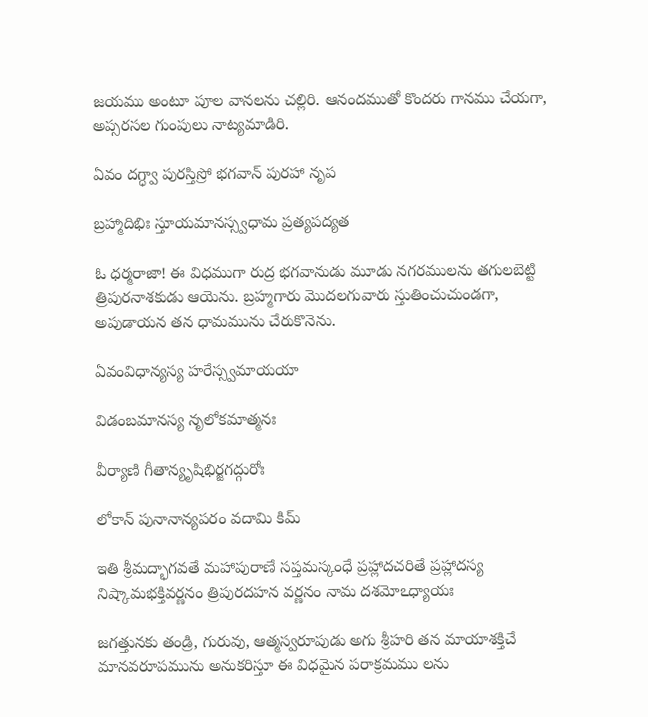జయము అంటూ పూల వానలను చల్లిరి. ఆనందముతో కొందరు గానము చేయగా, అప్సరసల గుంపులు నాట్యమాడిరి.

ఏవం దగ్ధ్వా పురస్తిస్రో భగవాన్ పురహా నృప

బ్రహ్మాదిభిః స్తూయమానస్స్వధామ ప్రత్యపద్యత

ఓ ధర్మరాజా! ఈ విధముగా రుద్ర భగవానుడు మూడు నగరములను తగులబెట్టి త్రిపురనాశకుడు ఆయెను. బ్రహ్మగారు మొదలగువారు స్తుతించుచుండగా, అపుడాయన తన ధామమును చేరుకొనెను.

ఏవంవిధాన్యస్య హరేస్స్వమాయయా

విడంబమానస్య నృలోకమాత్మనః

వీర్యాణి గీతాన్యృషిభిర్జగద్గురోః

లోకాన్ పునానాన్యపరం వదామి కిమ్

ఇతి శ్రీమద్భాగవతే మహాపురాణే సప్తమస్కంధే ప్రహ్లాదచరితే ప్రహ్లాదస్య నిష్కామభక్తివర్ణనం త్రిపురదహన వర్ణనం నామ దశమోఽధ్యాయః

జగత్తునకు తండ్రి, గురువు, ఆత్మస్వరూపుడు అగు శ్రీహరి తన మాయాశక్తిచే మానవరూపమును అనుకరిస్తూ ఈ విధమైన పరాక్రమము లను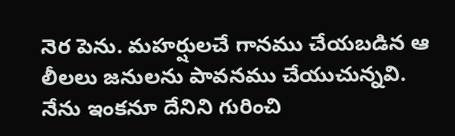నెర పెను. మహర్షులచే గానము చేయబడిన ఆ లీలలు జనులను పావనము చేయుచున్నవి. నేను ఇంకనూ దేనిని గురించి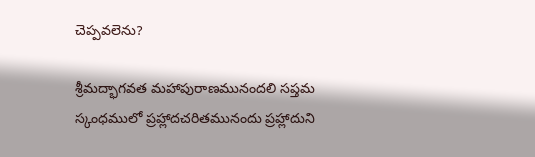చెప్పవలెను?

శ్రీమద్భాగవత మహాపురాణమునందలి సప్తమ స్కంధములో ప్రహ్లాదచరితమునందు ప్రహ్లాదుని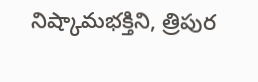నిష్కామభక్తిని, త్రిపుర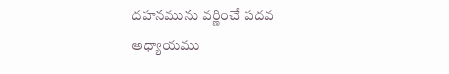దహనమును వర్ణించే పదవ అధ్యాయము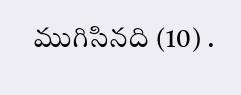ముగిసినది (10) .